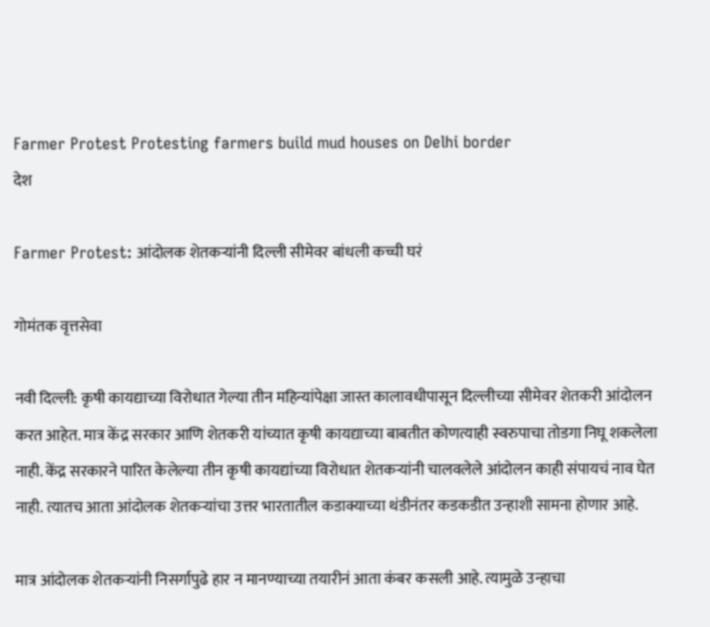Farmer Protest Protesting farmers build mud houses on Delhi border
देश

Farmer Protest: आंदोलक शेतकऱ्यांनी दिल्ली सीमेवर बांधली कच्ची घरं

गोमंतक वृत्तसेवा

नवी दिल्ली: कृषी कायद्याच्या विरोधात गेल्या तीन महिन्यांपेक्षा जास्त कालावधीपासून दिल्लीच्या सीमेवर शेतकरी आंदोलन करत आहेत. मात्र केंद्र सरकार आणि शेतकरी यांच्यात कृषी कायद्याच्या बाबतीत कोणत्याही स्वरुपाचा तोडगा निघू शकलेला नाही. केंद्र सरकारने पारित केलेल्या तीन कृषी कायद्यांच्या विरोधात शेतकऱ्यांनी चालवलेले आंदोलन काही संपायचं नाव घेत नाही. त्यातच आता आंदोलक शेतकऱ्यांचा उत्तर भारतातील कडाक्याच्या थंडीनंतर कडकडीत उन्हाशी सामना होणार आहे.

मात्र आंदोलक शेतकऱ्यांनी निसर्गापुढे हार न मानण्याच्या तयारीनं आता कंबर कसली आहे. त्यामुळे उन्हाचा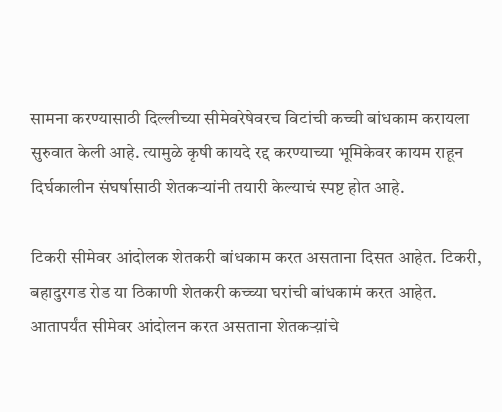सामना करण्यासाठी दिल्लीच्या सीमेवरेषेवरच विटांची कच्ची बांधकाम करायला सुरुवात केली आहे. त्यामुळे कृषी कायदे रद्द करण्याच्या भूमिकेवर कायम राहून दिर्घकालीन संघर्षासाठी शेतकऱ्यांनी तयारी केल्याचं स्पष्ट होत आहे.

टिकरी सीमेवर आंदोलक शेतकरी बांधकाम करत असताना दिसत आहेत. टिकरी, बहादुरगड रोड या ठिकाणी शेतकरी कच्च्या घरांची बांधकामं करत आहेत. आतापर्यंत सीमेवर आंदोलन करत असताना शेतकऱ्य़ांचे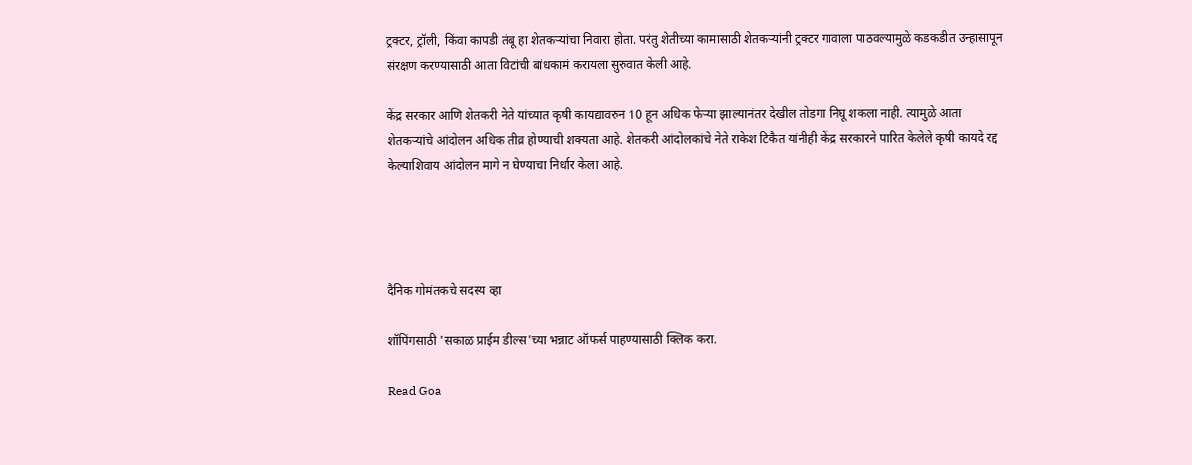ट्रक्टर, ट्रॉली, किंवा कापडी तंबू हा शेतकऱ्यांचा निवारा होता. परंतु शेतीच्या कामासाठी शेतकऱ्यांनी ट्रक्टर गावाला पाठवल्यामुळे कडकडीत उन्हासापून संरक्षण करण्यासाठी आता विटांची बांधकामं करायला सुरुवात केली आहे.

केंद्र सरकार आणि शेतकरी नेते यांच्यात कृषी कायद्यावरुन 10 हून अधिक फेऱ्या झाल्यानंतर देखील तोडगा निघू शकला नाही. त्यामुळे आता शेतकऱ्यांचे आंदोलन अधिक तीव्र होण्याची शक्यता आहे. शेतकरी आंदोलकांचे नेते राकेश टिकैत यांनीही केंद्र सरकारने पारित केलेले कृषी कायदे रद्द केल्याशिवाय आंदोलन मागे न घेण्याचा निर्धार केला आहे.




दैनिक गोमंतकचे सदस्य व्हा

शॉपिंगसाठी 'सकाळ प्राईम डील्स'च्या भन्नाट ऑफर्स पाहण्यासाठी क्लिक करा.

Read Goa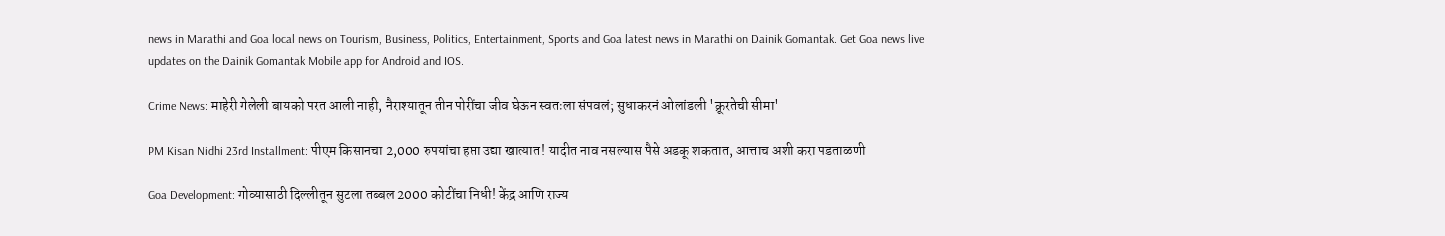news in Marathi and Goa local news on Tourism, Business, Politics, Entertainment, Sports and Goa latest news in Marathi on Dainik Gomantak. Get Goa news live updates on the Dainik Gomantak Mobile app for Android and IOS.

Crime News: माहेरी गेलेली बायको परत आली नाही, नैराश्यातून तीन पोरींचा जीव घेऊन स्वतःला संपवलं; सुधाकरनं ओलांडली 'क्रूरतेची सीमा'

PM Kisan Nidhi 23rd Installment: पीएम किसानचा 2,000 रुपयांचा हप्ता उद्या खात्यात! यादीत नाव नसल्यास पैसे अडकू शकतात, आत्ताच अशी करा पडताळणी

Goa Development: गोव्यासाठी दिल्लीतून सुटला तब्बल 2000 कोटींचा निधी! केंद्र आणि राज्य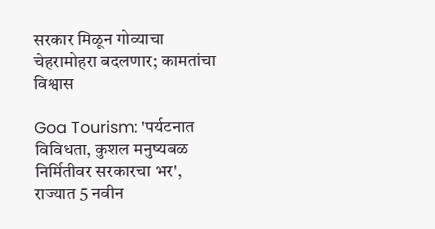सरकार मिळून गोव्याचा चेहरामोहरा बदलणार; कामतांचा विश्वास

Goa Tourism: 'पर्यटनात विविधता, कुशल मनुष्यबळ निर्मितीवर सरकारचा भर', राज्यात 5 नवीन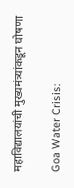महाविद्यालयांची मुख्यमंत्र्यांकडून घोषणा

Goa Water Crisis: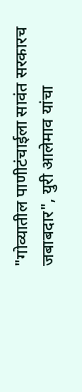"गोव्यातील पाणीटंचाईला सावंत सरकारच जबाबदार", युरी आलेमाव यांचा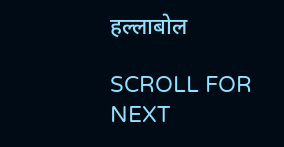हल्लाबोल

SCROLL FOR NEXT